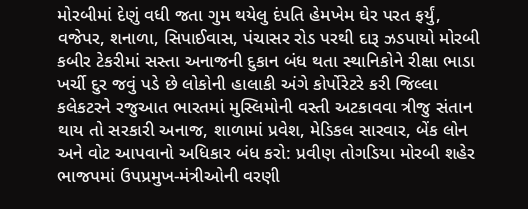મોરબીમાં દેણું વધી જતા ગુમ થયેલુ દંપતિ હેમખેમ ઘેર પરત ફર્યું, વજેપર, શનાળા, સિપાઈવાસ, પંચાસર રોડ પરથી દારૂ ઝડપાયો મોરબી કબીર ટેકરીમાં સસ્તા અનાજની દુકાન બંધ થતા સ્થાનિકોને રીક્ષા ભાડા ખર્ચી દુર જવું પડે છે લોકોની હાલાકી અંગે કોર્પોરેટરે કરી જિલ્લા કલેકટરને રજુઆત ભારતમાં મુસ્લિમોની વસ્તી અટકાવવા ત્રીજુ સંતાન થાય તો સરકારી અનાજ, શાળામાં પ્રવેશ, મેડિકલ સારવાર, બેંક લોન અને વોટ આપવાનો અધિકાર બંધ કરો: પ્રવીણ તોગડિયા મોરબી શહેર ભાજપમાં ઉપપ્રમુખ-મંત્રીઓની વરણી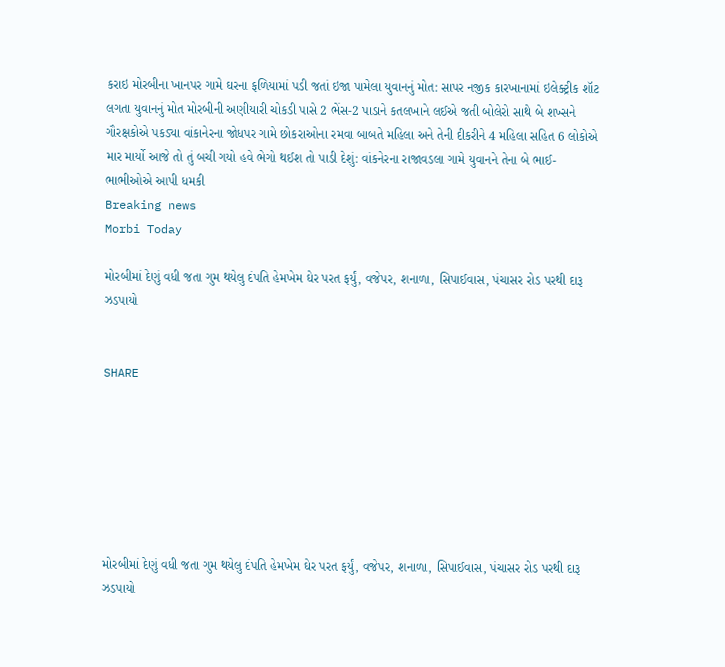કરાઇ મોરબીના ખાનપર ગામે ઘરના ફળિયામાં પડી જતાં ઇજા પામેલા યુવાનનું મોત: સાપર નજીક કારખાનામાં ઇલેક્ટ્રીક શૉટ લગતા યુવાનનું મોત મોરબીની અણીયારી ચોકડી પાસે 2 ભેંસ-2 પાડાને કતલખાને લઈએ જતી બોલેરો સાથે બે શખ્સને ગૌરક્ષકોએ પકડ્યા વાંકાનેરના જોધપર ગામે છોકરાઓના રમવા બાબતે મહિલા અને તેની દીકરીને 4 મહિલા સહિત 6 લોકોએ માર માર્યો આજે તો તું બચી ગયો હવે ભેગો થઈશ તો પાડી દેશું: વાંકનેરના રાજાવડલા ગામે યુવાનને તેના બે ભાઈ-ભાભીઓએ આપી ધમકી
Breaking news
Morbi Today

મોરબીમાં દેણું વધી જતા ગુમ થયેલુ દંપતિ હેમખેમ ઘેર પરત ફર્યું, વજેપર, શનાળા, સિપાઈવાસ, પંચાસર રોડ પરથી દારૂ ઝડપાયો


SHARE







મોરબીમાં દેણું વધી જતા ગુમ થયેલુ દંપતિ હેમખેમ ઘેર પરત ફર્યું, વજેપર, શનાળા, સિપાઈવાસ, પંચાસર રોડ પરથી દારૂ ઝડપાયો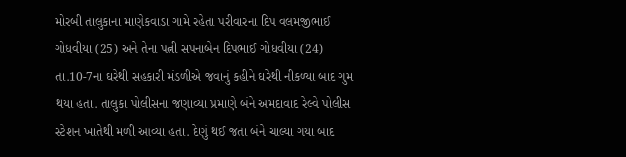મોરબી તાલુકાના માણેકવાડા ગામે રહેતા પરીવારના દિપ વલમજીભાઈ ગોધવીયા (25) અને તેના પત્ની સપનાબેન દિપભાઈ ગોધવીયા (24) તા.10-7ના ઘરેથી સહકારી મંડળીએ જવાનું કહીને ઘરેથી નીકળ્યા બાદ ગુમ થયા હતા. તાલુકા પોલીસના જણાવ્યા પ્રમાણે બંને અમદાવાદ રેલ્વે પોલીસ સ્ટેશન ખાતેથી મળી આવ્યા હતા. દેણું થઈ જતા બંને ચાલ્યા ગયા બાદ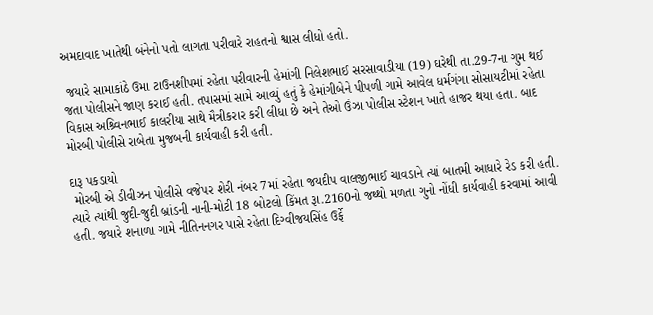અમદાવાદ ખાતેથી બંનેનો પતો લાગતા પરીવારે રાહતનો શ્વાસ લીધો હતો.

 જયારે સામાકાંઠે ઉમા ટાઉનશીપમાં રહેતા પરીવારની હેમાંગી નિલેશભાઈ સરસાવાડીયા (19) ઘરેથી તા.29-7ના ગુમ થઈ જતા પોલીસને જાણ કરાઈ હતી. તપાસમાં સામે આવ્યું હતું કે હેમાંગીબેને પીપળી ગામે આવેલ ધર્મગંગા સોસાયટીમાં રહેતા વિકાસ અશ્ર્વિનભાઈ કાલરીયા સાથે મૈત્રીકરાર કરી લીધા છે અને તેઓ ઉંઝા પોલીસ સ્ટેશન ખાતે હાજર થયા હતા. બાદ મોરબી પોલીસે રાબેતા મુજબની કાર્યવાહી કરી હતી.

દારૂ પકડાયો
 મોરબી એ ડીવીઝન પોલીસે વજેપર શેરી નંબર 7માં રહેતા જયદીપ વાલજીભાઈ ચાવડાને ત્યાં બાતમી આધારે રેડ કરી હતી. ત્યારે ત્યાંથી જુદી-જુદી બ્રાંડની નાની-મોટી 18 બોટલો કિંમત રૂા.2160નો જથ્થો મળતા ગુનો નોંધી કાર્યવાહી કરવામાં આવી હતી. જયારે શનાળા ગામે નીતિનનગર પાસે રહેતા દિગ્વીજયસિંહ ઉર્ફે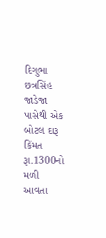દિગુભા છત્રસિંહ જાડેજા પાસેથી એક બોટલ દારૂ કિંમત રૂા.1300નો મળી આવતા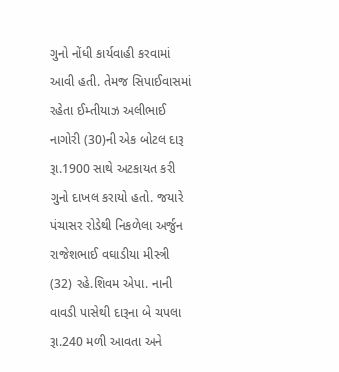ગુનો નોંધી કાર્યવાહી કરવામાં આવી હતી. તેમજ સિપાઈવાસમાં રહેતા ઈમ્તીયાઝ અલીભાઈ નાગોરી (30)ની એક બોટલ દારૂ રૂા.1900 સાથે અટકાયત કરી ગુનો દાખલ કરાયો હતો. જયારે પંચાસર રોડેથી નિકળેલા અર્જુન રાજેશભાઈ વઘાડીયા મીસ્ત્રી (32) રહે.શિવમ એપા. નાની વાવડી પાસેથી દારૂના બે ચપલા રૂા.240 મળી આવતા અને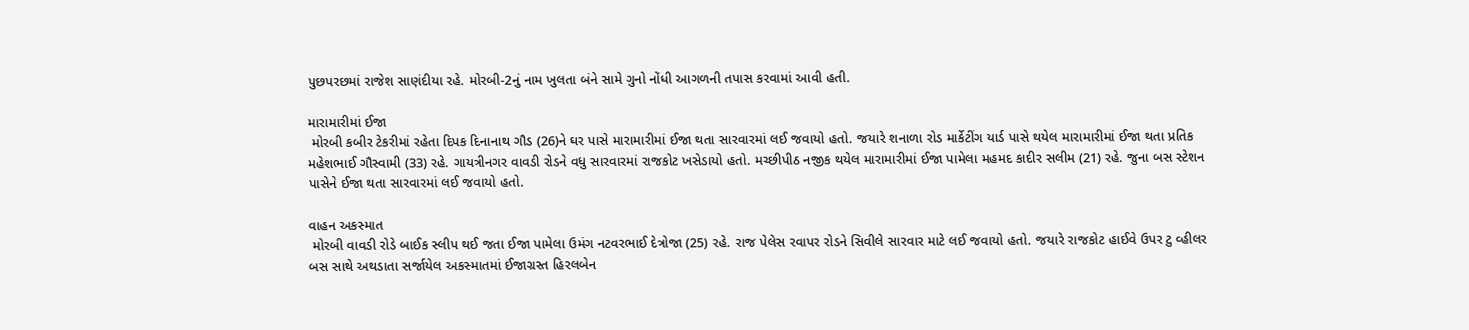પુછપરછમાં રાજેશ સાણંદીયા રહે. મોરબી-2નું નામ ખુલતા બંને સામે ગુનો નોંધી આગળની તપાસ કરવામાં આવી હતી.

મારામારીમાં ઈજા
 મોરબી કબીર ટેકરીમાં રહેતા દિપક દિનાનાથ ગૌડ (26)ને ઘર પાસે મારામારીમાં ઈજા થતા સારવારમાં લઈ જવાયો હતો. જયારે શનાળા રોડ માર્કેટીંગ યાર્ડ પાસે થયેલ મારામારીમાં ઈજા થતા પ્રતિક મહેશભાઈ ગૌસ્વામી (33) રહે. ગાયત્રીનગર વાવડી રોડને વધુ સારવારમાં રાજકોટ ખસેડાયો હતો. મચ્છીપીઠ નજીક થયેલ મારામારીમાં ઈજા પામેલા મહમદ કાદીર સલીમ (21) રહે. જુના બસ સ્ટેશન પાસેને ઈજા થતા સારવારમાં લઈ જવાયો હતો.

વાહન અકસ્માત
 મોરબી વાવડી રોડે બાઈક સ્લીપ થઈ જતા ઈજા પામેલા ઉમંગ નટવરભાઈ દેત્રોજા (25) રહે. રાજ પેલેસ રવાપર રોડને સિવીલે સારવાર માટે લઈ જવાયો હતો. જયારે રાજકોટ હાઈવે ઉપર ટુ વ્હીલર બસ સાથે અથડાતા સર્જાયેલ અકસ્માતમાં ઈજાગ્રસ્ત હિરલબેન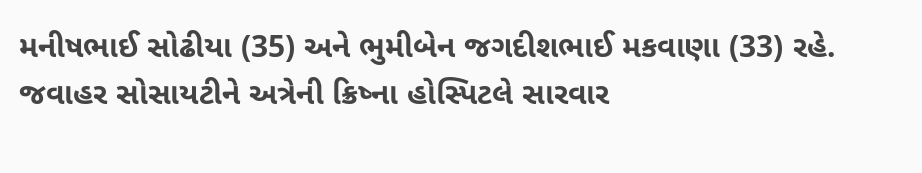મનીષભાઈ સોઢીયા (35) અને ભુમીબેન જગદીશભાઈ મકવાણા (33) રહે. જવાહર સોસાયટીને અત્રેની ક્રિષ્ના હોસ્પિટલે સારવાર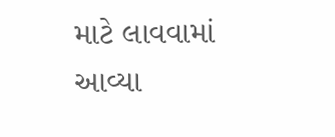માટે લાવવામાં આવ્યા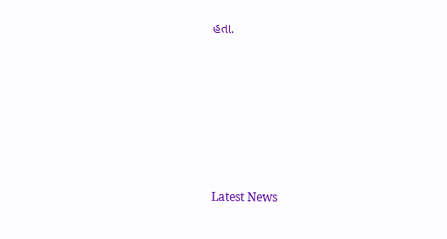હતા.






Latest News